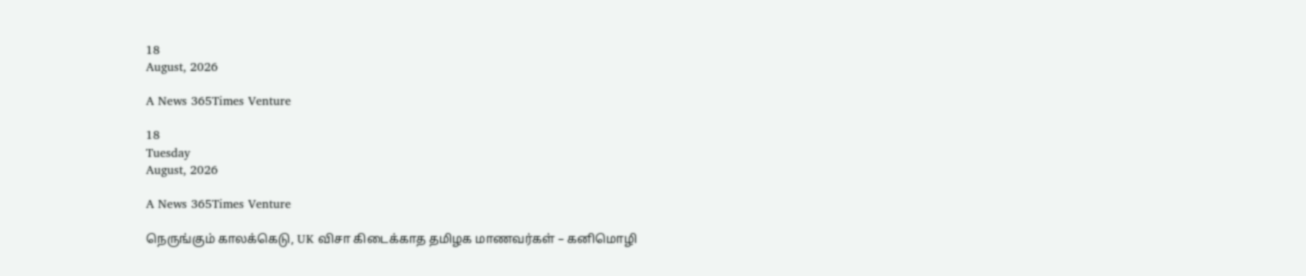18
August, 2026

A News 365Times Venture

18
Tuesday
August, 2026

A News 365Times Venture

நெருங்கும் காலக்கெடு, UK விசா கிடைக்காத தமிழக மாணவர்கள் – கனிமொழி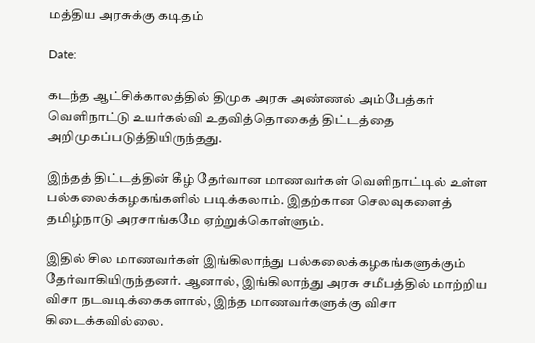மத்திய அரசுக்கு கடிதம்

Date:

கடந்த ஆட்சிக்காலத்தில் திமுக அரசு அண்ணல் அம்பேத்கர் வெளிநாட்டு உயர்கல்வி உதவித்தொகைத் திட்டத்தை அறிமுகப்படுத்தியிருந்தது.

இந்தத் திட்டத்தின் கீழ் தேர்வான மாணவர்கள் வெளிநாட்டில் உள்ள பல்கலைக்கழகங்களில் படிக்கலாம். இதற்கான செலவுகளைத் தமிழ்நாடு அரசாங்கமே ஏற்றுக்கொள்ளும்.

இதில் சில மாணவர்கள் இங்கிலாந்து பல்கலைக்கழகங்களுக்கும் தேர்வாகியிருந்தனர். ஆனால், இங்கிலாந்து அரசு சமீபத்தில் மாற்றிய விசா நடவடிக்கைகளால், இந்த மாணவர்களுக்கு விசா கிடைக்கவில்லை.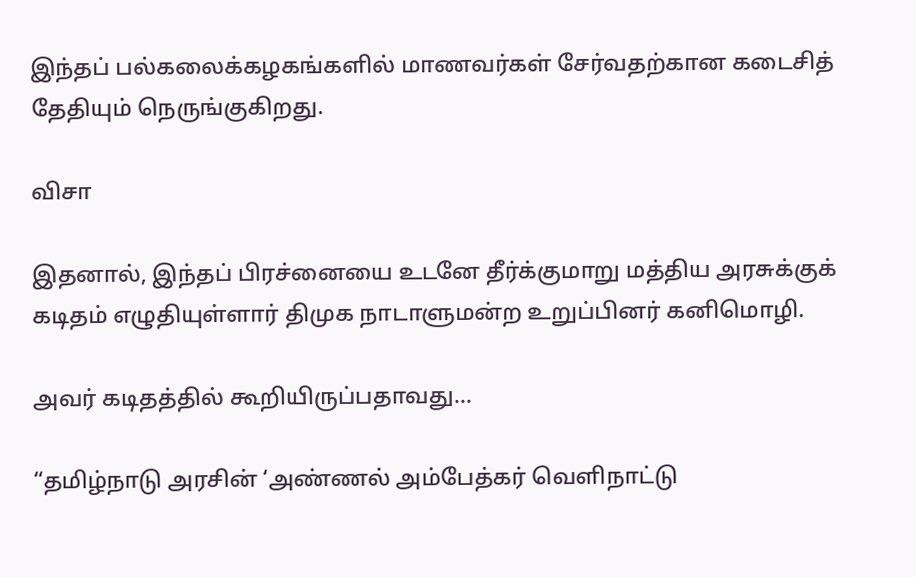இந்தப் பல்கலைக்கழகங்களில் மாணவர்கள் சேர்வதற்கான கடைசித் தேதியும் நெருங்குகிறது.

விசா

இதனால், இந்தப் பிரச்னையை உடனே தீர்க்குமாறு மத்திய அரசுக்குக் கடிதம் எழுதியுள்ளார் திமுக நாடாளுமன்ற உறுப்பினர் கனிமொழி.

அவர் கடிதத்தில் கூறியிருப்பதாவது…

“தமிழ்நாடு அரசின் ‘அண்ணல் அம்பேத்கர் வெளிநாட்டு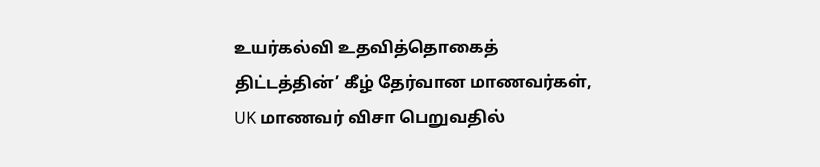உயர்கல்வி உதவித்தொகைத் திட்டத்தின்’ கீழ் தேர்வான மாணவர்கள், UK மாணவர் விசா பெறுவதில்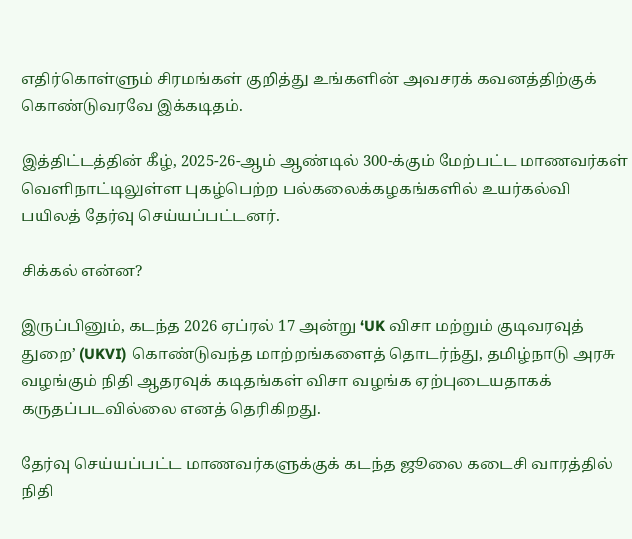எதிர்கொள்ளும் சிரமங்கள் குறித்து உங்களின் அவசரக் கவனத்திற்குக் கொண்டுவரவே இக்கடிதம்.

இத்திட்டத்தின் கீழ், 2025-26-ஆம் ஆண்டில் 300-க்கும் மேற்பட்ட மாணவர்கள் வெளிநாட்டிலுள்ள புகழ்பெற்ற பல்கலைக்கழகங்களில் உயர்கல்வி பயிலத் தேர்வு செய்யப்பட்டனர்.

சிக்கல் என்ன?

இருப்பினும், கடந்த 2026 ஏப்ரல் 17 அன்று ‘UK விசா மற்றும் குடிவரவுத் துறை’ (UKVI) கொண்டுவந்த மாற்றங்களைத் தொடர்ந்து, தமிழ்நாடு அரசு வழங்கும் நிதி ஆதரவுக் கடிதங்கள் விசா வழங்க ஏற்புடையதாகக் கருதப்படவில்லை எனத் தெரிகிறது.

தேர்வு செய்யப்பட்ட மாணவர்களுக்குக் கடந்த ஜூலை கடைசி வாரத்தில் நிதி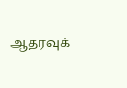ஆதரவுக்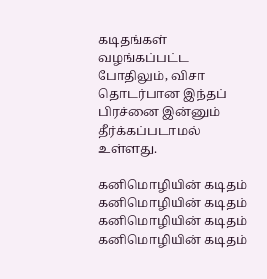கடிதங்கள் வழங்கப்பட்ட போதிலும், விசா தொடர்பான இந்தப் பிரச்னை இன்னும் தீர்க்கப்படாமல் உள்ளது.

கனிமொழியின் கடிதம்
கனிமொழியின் கடிதம்
கனிமொழியின் கடிதம்
கனிமொழியின் கடிதம்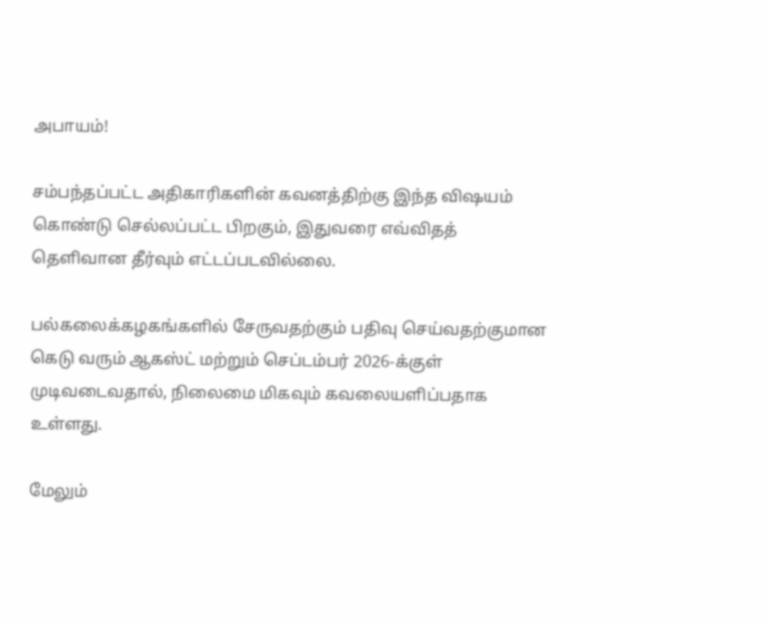அபாயம்!

சம்பந்தப்பட்ட அதிகாரிகளின் கவனத்திற்கு இந்த விஷயம் கொண்டு செல்லப்பட்ட பிறகும், இதுவரை எவ்விதத் தெளிவான தீர்வும் எட்டப்படவில்லை.

பல்கலைக்கழகங்களில் சேருவதற்கும் பதிவு செய்வதற்குமான கெடு வரும் ஆகஸ்ட் மற்றும் செப்டம்பர் 2026-க்குள் முடிவடைவதால், நிலைமை மிகவும் கவலையளிப்பதாக உள்ளது.

மேலும்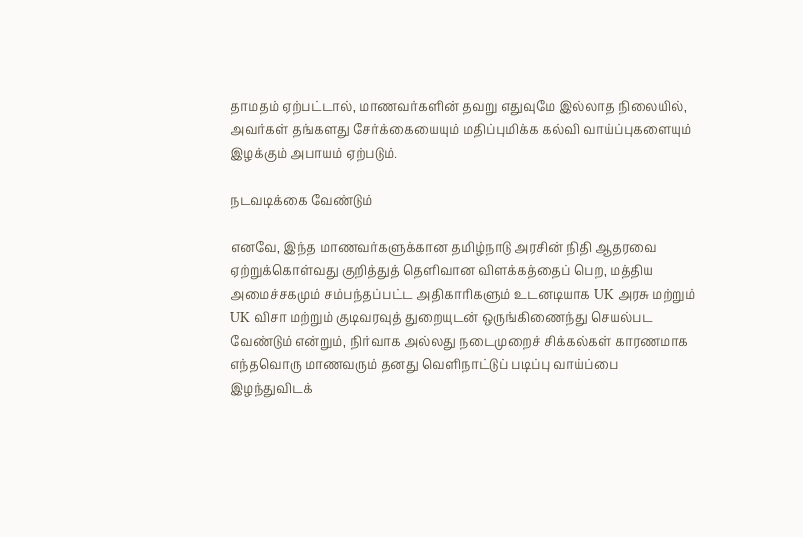தாமதம் ஏற்பட்டால், மாணவர்களின் தவறு எதுவுமே இல்லாத நிலையில், அவர்கள் தங்களது சேர்க்கையையும் மதிப்புமிக்க கல்வி வாய்ப்புகளையும் இழக்கும் அபாயம் ஏற்படும்.

நடவடிக்கை வேண்டும்

எனவே, இந்த மாணவர்களுக்கான தமிழ்நாடு அரசின் நிதி ஆதரவை ஏற்றுக்கொள்வது குறித்துத் தெளிவான விளக்கத்தைப் பெற, மத்திய அமைச்சகமும் சம்பந்தப்பட்ட அதிகாரிகளும் உடனடியாக UK அரசு மற்றும் UK விசா மற்றும் குடிவரவுத் துறையுடன் ஒருங்கிணைந்து செயல்பட வேண்டும் என்றும், நிர்வாக அல்லது நடைமுறைச் சிக்கல்கள் காரணமாக எந்தவொரு மாணவரும் தனது வெளிநாட்டுப் படிப்பு வாய்ப்பை இழந்துவிடக்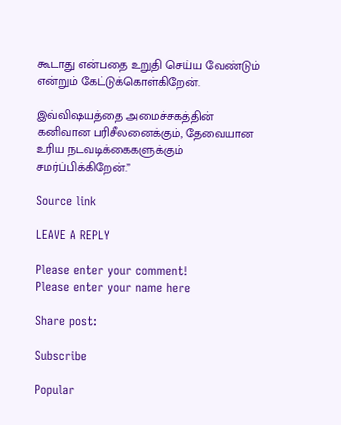கூடாது என்பதை உறுதி செய்ய வேண்டும் என்றும் கேட்டுக்கொள்கிறேன்.

இவ்விஷயத்தை அமைச்சகத்தின் கனிவான பரிசீலனைக்கும், தேவையான உரிய நடவடிக்கைகளுக்கும் சமர்ப்பிக்கிறேன்.”

Source link

LEAVE A REPLY

Please enter your comment!
Please enter your name here

Share post:

Subscribe

Popular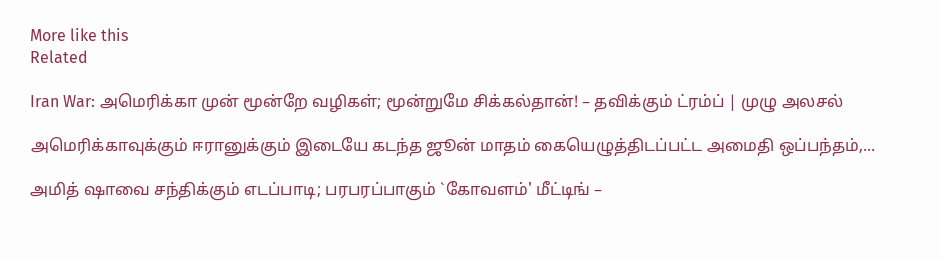More like this
Related

Iran War: அமெரிக்கா முன் மூன்றே வழிகள்; மூன்றுமே சிக்கல்தான்! – தவிக்கும் ட்ரம்ப் | முழு அலசல்

அமெரிக்காவுக்கும் ஈரானுக்கும் இடையே கடந்த ஜூன் மாதம் கையெழுத்திடப்பட்ட அமைதி ஒப்பந்தம்,...

அமித் ஷாவை சந்திக்கும் எடப்பாடி; பரபரப்பாகும் `கோவளம்' மீட்டிங் –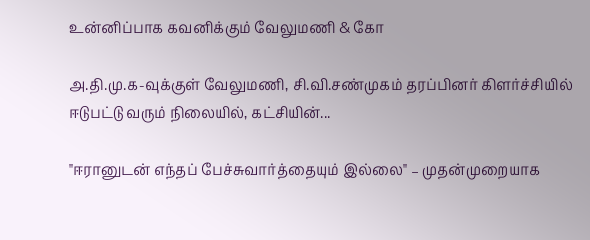உன்னிப்பாக கவனிக்கும் வேலுமணி & கோ

அ.தி.மு.க-வுக்குள் வேலுமணி, சி.வி.சண்முகம் தரப்பினர் கிளர்ச்சியில் ஈடுபட்டு வரும் நிலையில், கட்சியின்...

"ஈரானுடன் எந்தப் பேச்சுவார்த்தையும் இல்லை" – முதன்முறையாக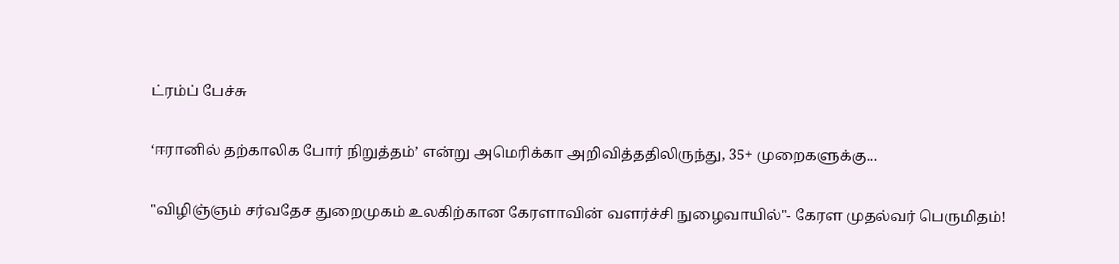ட்ரம்ப் பேச்சு

‘ஈரானில் தற்காலிக போர் நிறுத்தம்’ என்று அமெரிக்கா அறிவித்ததிலிருந்து, 35+ முறைகளுக்கு...

"விழிஞ்ஞம் சர்வதேச துறைமுகம் உலகிற்கான கேரளாவின் வளர்ச்சி நுழைவாயில்"- கேரள முதல்வர் பெருமிதம்!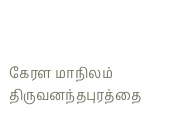கேரள மாநிலம் திருவனந்தபுரத்தை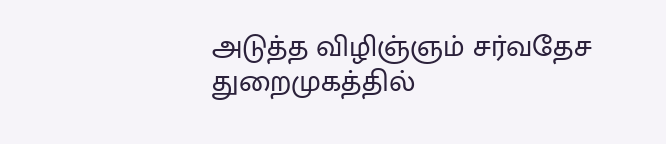அடுத்த விழிஞ்ஞம் சர்வதேச துறைமுகத்தில்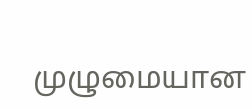முழுமையான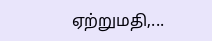ஏற்றுமதி,...